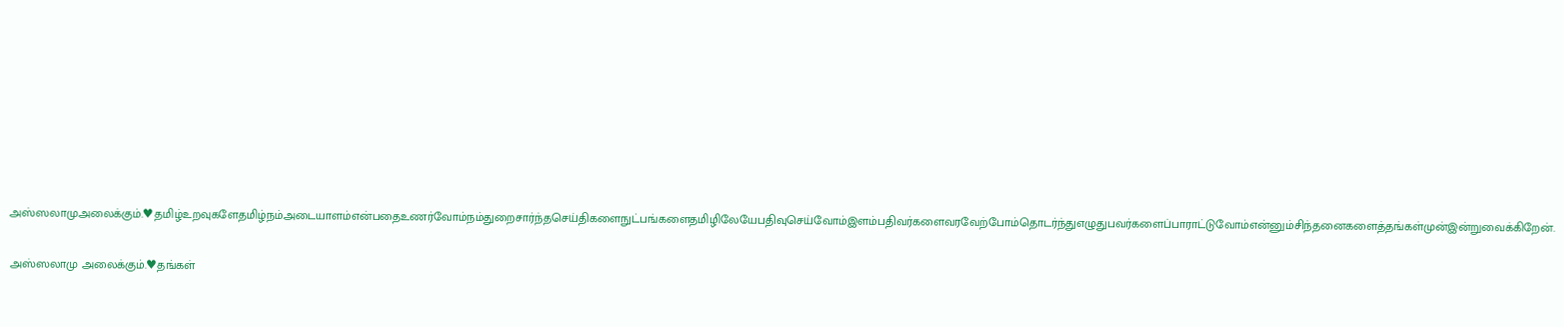அஸ்ஸலாமுஅலைக்கும்.♥தமிழ்உறவுகளேதமிழ்நம்அடையாளம்என்பதைஉணர்வோம்நம்துறைசார்ந்தசெய்திகளைநுட்பங்களைதமிழிலேயேபதிவுசெய்வோம்இளம்பதிவர்களைவரவேற்போம்தொடர்ந்துஎழுதுபவர்களைப்பாராட்டுவோம்என்னும்சிந்தனைகளைத்தங்கள்முன்இன்றுவைக்கிறேன்.

அஸ்ஸலாமு அலைக்கும்.♥தங்கள்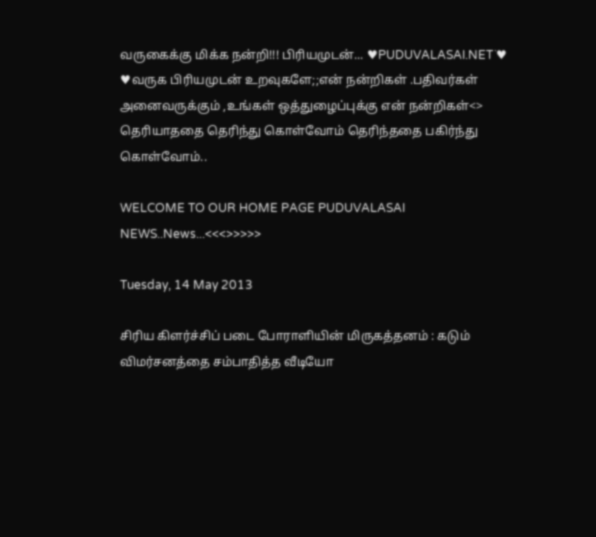வருகைக்கு மிக்க நன்றி!!! பிரியமுடன்... ♥PUDUVALASAI.NET˙♥ ♥வருக பிரியமுடன் உறவுகளே;;என் நன்றிகள் .பதிவர்கள் அனைவருக்கும் ,உங்கள் ஒத்துழைப்புக்கு என் நன்றிகள்<> தெரியாததை தெரிந்து கொள்வோம் தெரிந்ததை பகிர்ந்து கொள்வோம்..

WELCOME TO OUR HOME PAGE PUDUVALASAI NEWS..News...<<<>>>>>

Tuesday, 14 May 2013

சிரிய கிளர்ச்சிப் படை போராளியின் மிருகத்தனம் : கடும் விமர்சனத்தை சம்பாதித்த வீடியோ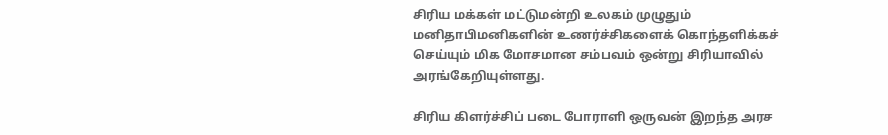சிரிய மக்கள் மட்டுமன்றி உலகம் முழுதும் மனிதாபிமனிகளின் உணர்ச்சிகளைக் கொந்தளிக்கச் செய்யும் மிக மோசமான சம்பவம் ஒன்று சிரியாவில் அரங்கேறியுள்ளது.

சிரிய கிளர்ச்சிப் படை போராளி ஒருவன் இறந்த அரச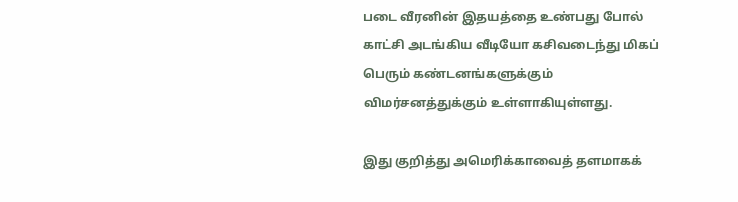படை வீரனின் இதயத்தை உண்பது போல் காட்சி அடங்கிய வீடியோ கசிவடைந்து மிகப் பெரும் கண்டனங்களுக்கும் விமர்சனத்துக்கும் உள்ளாகியுள்ளது.

இது குறித்து அமெரிக்காவைத் தளமாகக்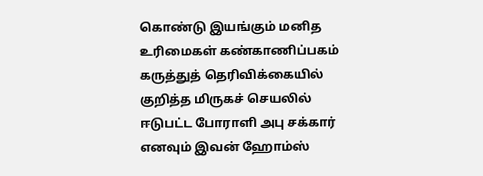கொண்டு இயங்கும் மனித உரிமைகள் கண்காணிப்பகம் கருத்துத் தெரிவிக்கையில் குறித்த மிருகச் செயலில் ஈடுபட்ட போராளி அபு சக்கார் எனவும் இவன் ஹோம்ஸ்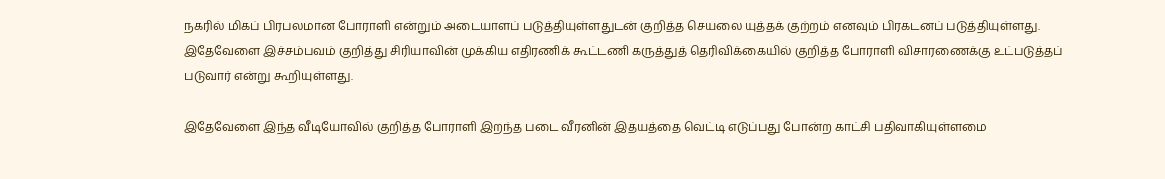நகரில் மிகப் பிரபலமான போராளி என்றும் அடையாளப் படுத்தியுள்ளதுடன் குறித்த செயலை யுத்தக் குற்றம் எனவும் பிரகடனப் படுத்தியுள்ளது. இதேவேளை இச்சம்பவம் குறித்து சிரியாவின் முக்கிய எதிரணிக் கூட்டணி கருத்துத் தெரிவிக்கையில் குறித்த போராளி விசாரணைக்கு உட்படுத்தப் படுவார் என்று கூறியுள்ளது.

இதேவேளை இந்த வீடியோவில் குறித்த போராளி இறந்த படை வீரனின் இதயத்தை வெட்டி எடுப்பது போன்ற காட்சி பதிவாகியுள்ளமை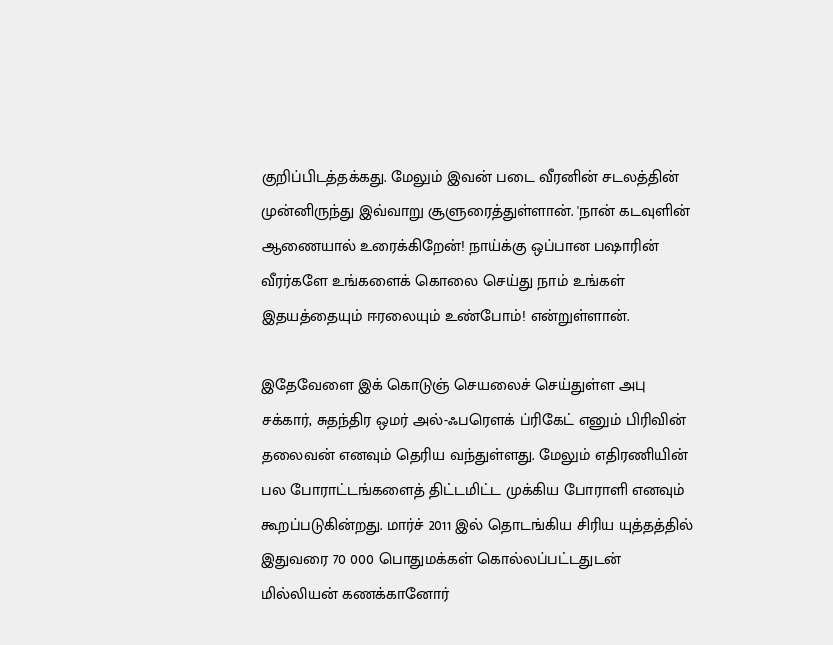குறிப்பிடத்தக்கது. மேலும் இவன் படை வீரனின் சடலத்தின் முன்னிருந்து இவ்வாறு சூளுரைத்துள்ளான். 'நான் கடவுளின் ஆணையால் உரைக்கிறேன்! நாய்க்கு ஒப்பான பஷாரின் வீரர்களே உங்களைக் கொலை செய்து நாம் உங்கள் இதயத்தையும் ஈரலையும் உண்போம்! என்றுள்ளான்.

இதேவேளை இக் கொடுஞ் செயலைச் செய்துள்ள அபு சக்கார், சுதந்திர ஒமர் அல்-ஃபரௌக் ப்ரிகேட் எனும் பிரிவின் தலைவன் எனவும் தெரிய வந்துள்ளது. மேலும் எதிரணியின் பல போராட்டங்களைத் திட்டமிட்ட முக்கிய போராளி எனவும் கூறப்படுகின்றது. மார்ச் 2011 இல் தொடங்கிய சிரிய யுத்தத்தில் இதுவரை 70 000 பொதுமக்கள் கொல்லப்பட்டதுடன் மில்லியன் கணக்கானோர்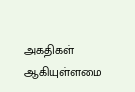அகதிகள் ஆகியுள்ளமை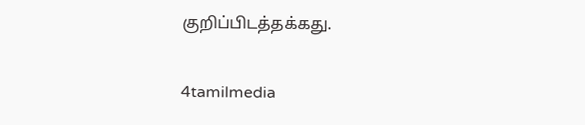குறிப்பிடத்தக்கது.

4tamilmedia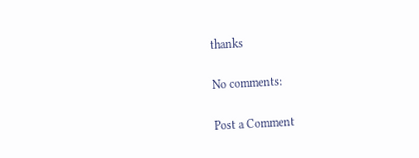thanks

No comments:

Post a Comment